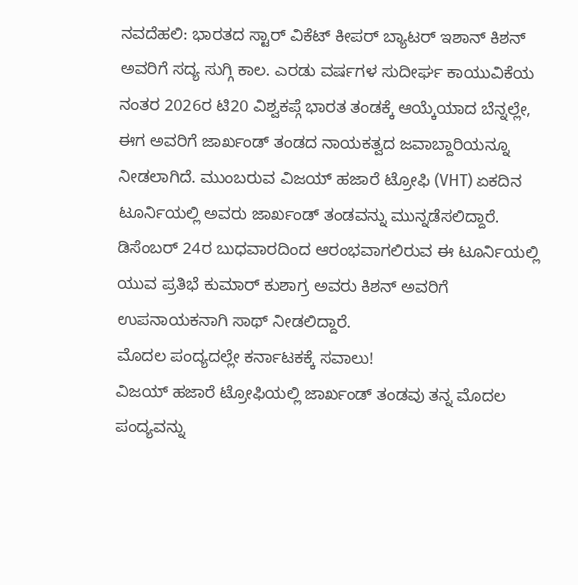ನವದೆಹಲಿ: ಭಾರತದ ಸ್ಟಾರ್ ವಿಕೆಟ್ ಕೀಪರ್ ಬ್ಯಾಟರ್ ಇಶಾನ್ ಕಿಶನ್ ಅವರಿಗೆ ಸದ್ಯ ಸುಗ್ಗಿ ಕಾಲ. ಎರಡು ವರ್ಷಗಳ ಸುದೀರ್ಘ ಕಾಯುವಿಕೆಯ ನಂತರ 2026ರ ಟಿ20 ವಿಶ್ವಕಪ್ಗೆ ಭಾರತ ತಂಡಕ್ಕೆ ಆಯ್ಕೆಯಾದ ಬೆನ್ನಲ್ಲೇ, ಈಗ ಅವರಿಗೆ ಜಾರ್ಖಂಡ್ ತಂಡದ ನಾಯಕತ್ವದ ಜವಾಬ್ದಾರಿಯನ್ನೂ ನೀಡಲಾಗಿದೆ. ಮುಂಬರುವ ವಿಜಯ್ ಹಜಾರೆ ಟ್ರೋಫಿ (VHT) ಏಕದಿನ ಟೂರ್ನಿಯಲ್ಲಿ ಅವರು ಜಾರ್ಖಂಡ್ ತಂಡವನ್ನು ಮುನ್ನಡೆಸಲಿದ್ದಾರೆ.
ಡಿಸೆಂಬರ್ 24ರ ಬುಧವಾರದಿಂದ ಆರಂಭವಾಗಲಿರುವ ಈ ಟೂರ್ನಿಯಲ್ಲಿ ಯುವ ಪ್ರತಿಭೆ ಕುಮಾರ್ ಕುಶಾಗ್ರ ಅವರು ಕಿಶನ್ ಅವರಿಗೆ ಉಪನಾಯಕನಾಗಿ ಸಾಥ್ ನೀಡಲಿದ್ದಾರೆ.
ಮೊದಲ ಪಂದ್ಯದಲ್ಲೇ ಕರ್ನಾಟಕಕ್ಕೆ ಸವಾಲು!
ವಿಜಯ್ ಹಜಾರೆ ಟ್ರೋಫಿಯಲ್ಲಿ ಜಾರ್ಖಂಡ್ ತಂಡವು ತನ್ನ ಮೊದಲ ಪಂದ್ಯವನ್ನು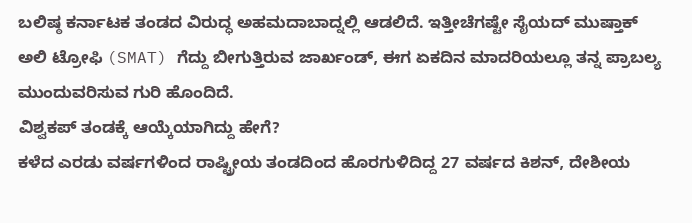ಬಲಿಷ್ಠ ಕರ್ನಾಟಕ ತಂಡದ ವಿರುದ್ಧ ಅಹಮದಾಬಾದ್ನಲ್ಲಿ ಆಡಲಿದೆ. ಇತ್ತೀಚೆಗಷ್ಟೇ ಸೈಯದ್ ಮುಷ್ತಾಕ್ ಅಲಿ ಟ್ರೋಫಿ (SMAT) ಗೆದ್ದು ಬೀಗುತ್ತಿರುವ ಜಾರ್ಖಂಡ್, ಈಗ ಏಕದಿನ ಮಾದರಿಯಲ್ಲೂ ತನ್ನ ಪ್ರಾಬಲ್ಯ ಮುಂದುವರಿಸುವ ಗುರಿ ಹೊಂದಿದೆ.
ವಿಶ್ವಕಪ್ ತಂಡಕ್ಕೆ ಆಯ್ಕೆಯಾಗಿದ್ದು ಹೇಗೆ?
ಕಳೆದ ಎರಡು ವರ್ಷಗಳಿಂದ ರಾಷ್ಟ್ರೀಯ ತಂಡದಿಂದ ಹೊರಗುಳಿದಿದ್ದ 27 ವರ್ಷದ ಕಿಶನ್, ದೇಶೀಯ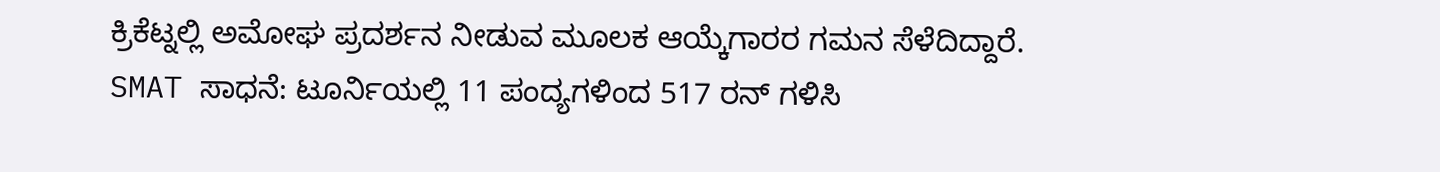ಕ್ರಿಕೆಟ್ನಲ್ಲಿ ಅಮೋಘ ಪ್ರದರ್ಶನ ನೀಡುವ ಮೂಲಕ ಆಯ್ಕೆಗಾರರ ಗಮನ ಸೆಳೆದಿದ್ದಾರೆ.
SMAT ಸಾಧನೆ: ಟೂರ್ನಿಯಲ್ಲಿ 11 ಪಂದ್ಯಗಳಿಂದ 517 ರನ್ ಗಳಿಸಿ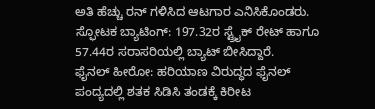ಅತಿ ಹೆಚ್ಚು ರನ್ ಗಳಿಸಿದ ಆಟಗಾರ ಎನಿಸಿಕೊಂಡರು.
ಸ್ಫೋಟಕ ಬ್ಯಾಟಿಂಗ್: 197.32ರ ಸ್ಟ್ರೈಕ್ ರೇಟ್ ಹಾಗೂ 57.44ರ ಸರಾಸರಿಯಲ್ಲಿ ಬ್ಯಾಟ್ ಬೀಸಿದ್ದಾರೆ.
ಫೈನಲ್ ಹೀರೋ: ಹರಿಯಾಣ ವಿರುದ್ಧದ ಫೈನಲ್ ಪಂದ್ಯದಲ್ಲಿ ಶತಕ ಸಿಡಿಸಿ ತಂಡಕ್ಕೆ ಕಿರೀಟ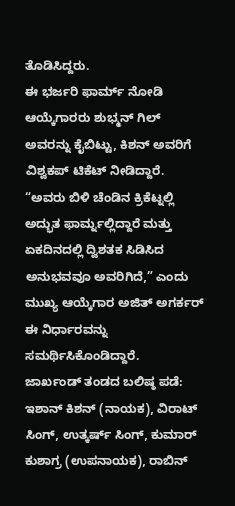ತೊಡಿಸಿದ್ದರು.
ಈ ಭರ್ಜರಿ ಫಾರ್ಮ್ ನೋಡಿ ಆಯ್ಕೆಗಾರರು ಶುಭ್ಮನ್ ಗಿಲ್ ಅವರನ್ನು ಕೈಬಿಟ್ಟು, ಕಿಶನ್ ಅವರಿಗೆ ವಿಶ್ವಕಪ್ ಟಿಕೆಟ್ ನೀಡಿದ್ದಾರೆ. “ಅವರು ಬಿಳಿ ಚೆಂಡಿನ ಕ್ರಿಕೆಟ್ನಲ್ಲಿ ಅದ್ಭುತ ಫಾರ್ಮ್ನಲ್ಲಿದ್ದಾರೆ ಮತ್ತು ಏಕದಿನದಲ್ಲಿ ದ್ವಿಶತಕ ಸಿಡಿಸಿದ ಅನುಭವವೂ ಅವರಿಗಿದೆ,” ಎಂದು ಮುಖ್ಯ ಆಯ್ಕೆಗಾರ ಅಜಿತ್ ಅಗರ್ಕರ್ ಈ ನಿರ್ಧಾರವನ್ನು ಸಮರ್ಥಿಸಿಕೊಂಡಿದ್ದಾರೆ.
ಜಾರ್ಖಂಡ್ ತಂಡದ ಬಲಿಷ್ಠ ಪಡೆ:
ಇಶಾನ್ ಕಿಶನ್ (ನಾಯಕ), ವಿರಾಟ್ ಸಿಂಗ್, ಉತ್ಕರ್ಷ್ ಸಿಂಗ್, ಕುಮಾರ್ ಕುಶಾಗ್ರ (ಉಪನಾಯಕ), ರಾಬಿನ್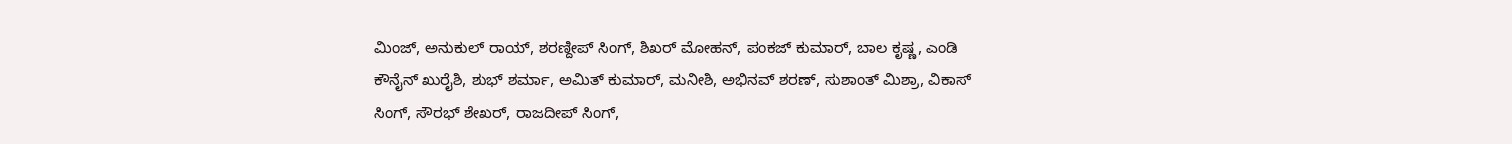ಮಿಂಜ್, ಅನುಕುಲ್ ರಾಯ್, ಶರಣ್ದೀಪ್ ಸಿಂಗ್, ಶಿಖರ್ ಮೋಹನ್, ಪಂಕಜ್ ಕುಮಾರ್, ಬಾಲ ಕೃಷ್ಣ, ಎಂಡಿ ಕೌನೈನ್ ಖುರೈಶಿ, ಶುಭ್ ಶರ್ಮಾ, ಅಮಿತ್ ಕುಮಾರ್, ಮನೀಶಿ, ಅಭಿನವ್ ಶರಣ್, ಸುಶಾಂತ್ ಮಿಶ್ರಾ, ವಿಕಾಸ್ ಸಿಂಗ್, ಸೌರಭ್ ಶೇಖರ್, ರಾಜದೀಪ್ ಸಿಂಗ್,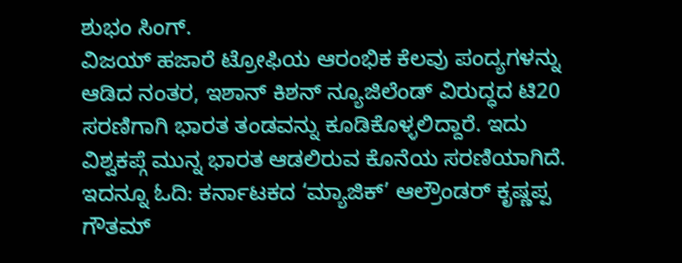ಶುಭಂ ಸಿಂಗ್.
ವಿಜಯ್ ಹಜಾರೆ ಟ್ರೋಫಿಯ ಆರಂಭಿಕ ಕೆಲವು ಪಂದ್ಯಗಳನ್ನು ಆಡಿದ ನಂತರ, ಇಶಾನ್ ಕಿಶನ್ ನ್ಯೂಜಿಲೆಂಡ್ ವಿರುದ್ಧದ ಟಿ20 ಸರಣಿಗಾಗಿ ಭಾರತ ತಂಡವನ್ನು ಕೂಡಿಕೊಳ್ಳಲಿದ್ದಾರೆ. ಇದು ವಿಶ್ವಕಪ್ಗೆ ಮುನ್ನ ಭಾರತ ಆಡಲಿರುವ ಕೊನೆಯ ಸರಣಿಯಾಗಿದೆ.
ಇದನ್ನೂ ಓದಿ: ಕರ್ನಾಟಕದ ‘ಮ್ಯಾಜಿಕ್’ ಆಲ್ರೌಂಡರ್ ಕೃಷ್ಣಪ್ಪ ಗೌತಮ್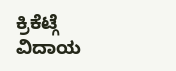ಕ್ರಿಕೆಟ್ಗೆ ವಿದಾಯ